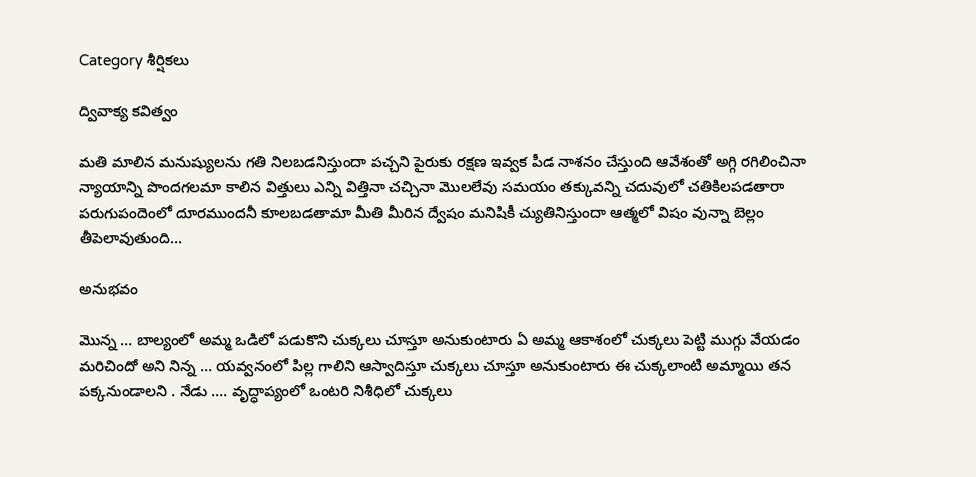Category శీర్షికలు

ద్వివాక్య కవిత్వం

మతి మాలిన మనుష్యులను గతి నిలబడనిస్తుందా పచ్చని పైరుకు రక్షణ ఇవ్వక పీడ నాశనం చేస్తుంది ఆవేశంతో అగ్గి రగిలించినా న్యాయాన్ని పొందగలమా కాలిన విత్తులు ఎన్ని విత్తినా చచ్చినా మొలలేవు సమయం తక్కువన్ని చదువులో చతికిలపడతారా పరుగుపందెంలో దూరముందనీ కూలబడతామా మీతి మీరిన ద్వేషం మనిషికీ చ్యుతినిస్తుందా ఆత్మలో విషం వున్నా బెల్లం తీపెలావుతుంది…

అనుభవం

మొన్న … బాల్యంలో అమ్మ ఒడిలో పడుకొని చుక్కలు చూస్తూ అనుకుంటారు ఏ అమ్మ ఆకాశంలో చుక్కలు పెట్టి ముగ్గు వేయడం మరిచిందో అని నిన్న … యవ్వనంలో పిల్ల గాలిని ఆస్వాదిస్తూ చుక్కలు చూస్తూ అనుకుంటారు ఈ చుక్కలాంటి అమ్మాయి తన పక్కనుండాలని . నేడు …. వృద్ధాప్యంలో ఒంటరి నిశీధిలో చుక్కలు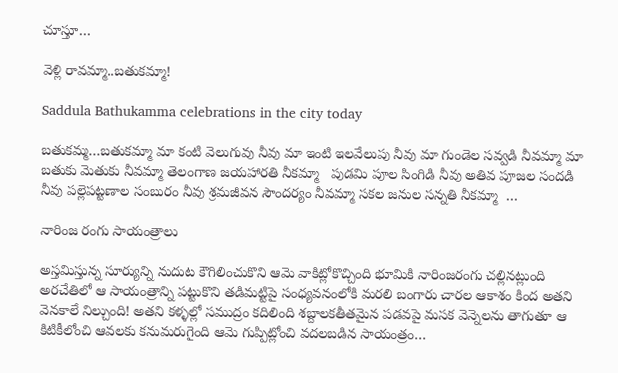చూస్తూ…

వెళ్లి రావమ్మా..బతుకమ్మా!

Saddula Bathukamma celebrations in the city today

బతుకమ్మ…బతుకమ్మా మా కంటి వెలుగువు నీవు మా ఇంటి ఇలవేలుపు నీవు మా గుండెల సవ్వడి నీవమ్మా మా బతుకు మెతుకు నీవమ్మా తెలంగాణ జయహారతి నీకమ్మా   పుడమి పూల సింగిడి నీవు అతివ పూజల సందడి నీవు పల్లెపట్టణాల సంబురం నీవు శ్రమజీవన సౌందర్యం నీవమ్మా సకల జనుల సన్నతి నీకమ్మా  …

నారింజ రంగు సాయంత్రాలు

అస్తమిస్తున్న సూర్యున్ని నుదుట కౌగిలించుకొని ఆమె వాకిట్లోకొచ్చింది భూమికి నారింజరంగు చల్లినట్లుంది అరచేతిలో ఆ సాయంత్రాన్ని పట్టుకొని తడిమట్టిపై సంధ్యవనంలోకి మరలి బంగారు చారల ఆకాశం కింద అతని వెనకాలే నిల్చుంది! అతని కళ్ళల్లో సముద్రం కదిలింది శబ్దాలకతీతమైన పడవపై మసక వెన్నెలను తాగుతూ ఆ కిటికీలోంచి ఆవలకు కనుమరుగైంది ఆమె గుప్పిట్లోంచి వదలబడిన సాయంత్రం…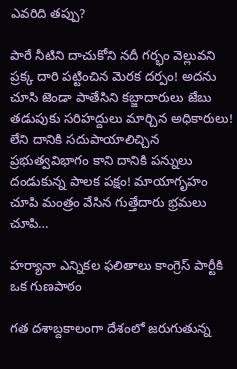ఎవరిది తప్పు?

పారే నీటిని దాచుకోని నదీ గర్భం వెల్లువని ప్రక్క దారి పట్టించిన మెరక దర్పం! అదను చూసి జెండా పాతేసిని కబ్జాదారులు జేబు తడుపుకు సరిహద్దులు మార్చిన అధికారులు!     లేని దానికి సదుపాయాలిచ్చిన ప్రభుత్వవిభాగం కాని దానికి పన్నులు దండుకున్న పాలక పక్షం! మాయాగృహం చూపి మంత్రం వేసిన గుత్తేదారు భ్రమలు చూపి…

హర్యానా ఎన్నికల ఫలితాలు కాంగ్రెస్‌ పార్టీకి ఒక గుణపాఠం

గత దశాబ్దకాలంగా దేశంలో జరుగుతున్న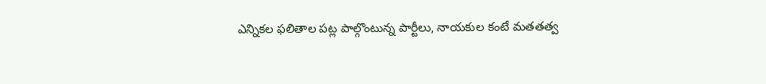ఎన్నికల ఫలితాల పట్ల పాల్గొంటున్న పార్టీలు, నాయకుల కంటే మతతత్వ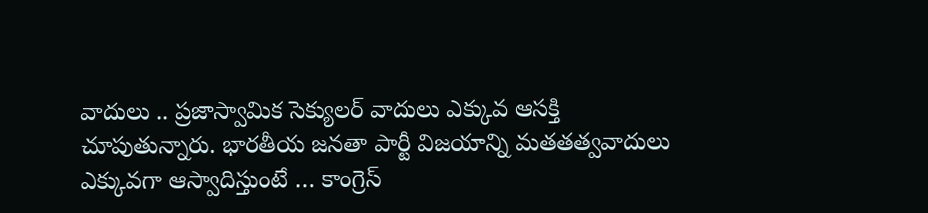వాదులు .. ప్రజాస్వామిక సెక్యులర్‌ వాదులు ఎక్కువ ఆసక్తి చూపుతున్నారు. భారతీయ జనతా పార్టీ విజయాన్ని మతతత్వవాదులు ఎక్కువగా ఆస్వాదిస్తుంటే … కాంగ్రెస్‌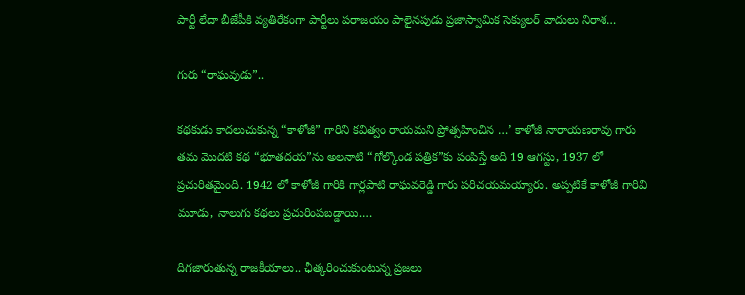పార్టీ లేదా బీజేపీకి వ్యతిరేకంగా పార్టీలు పరాజయం పాలైనపుడు ప్రజాస్వామిక సెక్యులర్‌ వాదులు నిరాశ…

గురు “రాఘవుడు”..

కథకుడు కాదలుచుకున్న “కాళోజీ” గారిని కవిత్వం రాయమని ప్రోత్సహించిన …’ కాళోజీ నారాయణరావు గారు తమ మొదటి కథ “భూతదయ”ను అలనాటి “గోల్కొండ పత్రిక”కు పంపిస్తే అది 19 ఆగస్టు, 1937 లో ప్రచురితమైంది. 1942 లో కాళోజీ గారికి గార్లపాటి రాఘవరెడ్డి గారు పరిచయమయ్యారు. అప్పటికే కాళోజీ గారివి మూడు, నాలుగు కథలు ప్రచురింపబడ్డాయి.…

దిగజారుతున్న రాజకీయాలు.. ఛీత్కరించుకుంటున్న ప్రజలు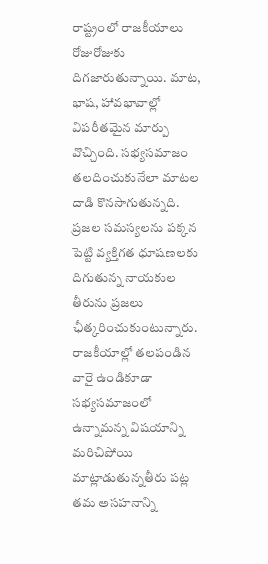రాష్ట్రంలో రాజకీయాలు రోజురోజుకు దిగజారుతున్నాయి. మాట, భాష, హావభావాల్లో విపరీతమైన మార్పు వొచ్చింది. సభ్యసమాజం తలదించుకునేలా మాటల దాడి కొనసాగుతున్నది. ప్రజల సమస్యలను పక్కన పెట్టి వ్యక్తిగత ధూషణలకు దిగుతున్న నాయకుల తీరును ప్రజలు ఛీత్కరించుకుంటున్నారు. రాజకీయాల్లో తలపండిన వారై ఉండికూడా సభ్యసమాజంలో ఉన్నామన్న విషయాన్ని మరిచిపోయి మాట్లాడుతున్నతీరు పట్ల తమ అసహనాన్ని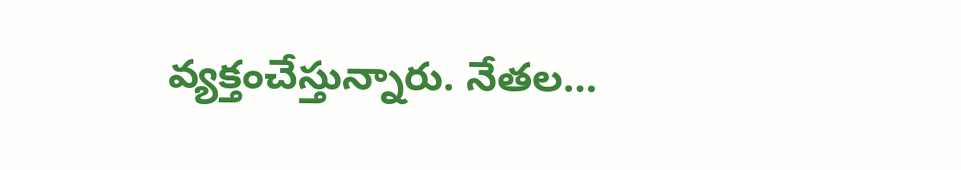వ్యక్తంచేస్తున్నారు. నేతల…